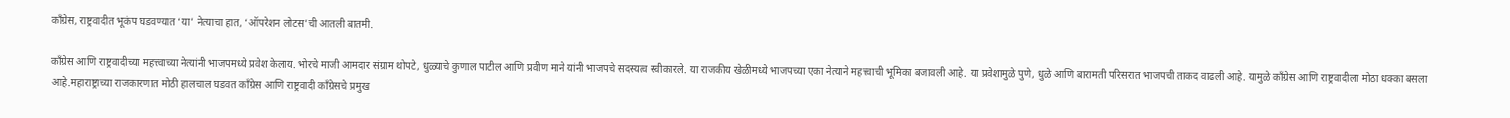काँग्रेस, राष्ट्रवादीत भूकंप घडवण्यात ‘या’ नेत्याचा हात, ‘ऑपरेशन लोटस’ची आतली बातमी.

काँग्रेस आणि राष्ट्रवादीच्या महत्त्वाच्या नेत्यांनी भाजपमध्ये प्रवेश केलाय. भोरचे माजी आमदार संग्राम थोपटे, धुळ्याचे कुणाल पाटील आणि प्रवीण माने यांनी भाजपचे सदस्यत्व स्वीकारले. या राजकीय खेळीमध्ये भाजपच्या एका नेत्याने महत्त्वाची भूमिका बजावली आहे. या प्रवेशामुळे पुणे, धुळे आणि बारामती परिसरात भाजपची ताकद वाढली आहे. यामुळे काँग्रेस आणि राष्ट्रवादीला मोठा धक्का बसला आहे.महाराष्ट्राच्या राजकारणात मोठी हालचाल घडवत काँग्रेस आणि राष्ट्रवादी काँग्रेसचे प्रमुख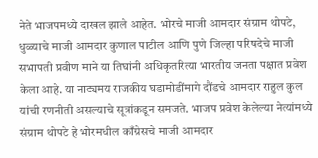नेते भाजपमध्ये दाखल झाले आहेत. भोरचे माजी आमदार संग्राम थोपटे, धुळ्याचे माजी आमदार कुणाल पाटील आणि पुणे जिल्हा परिषदेचे माजी सभापती प्रवीण माने या तिघांनी अधिकृतरित्या भारतीय जनता पक्षात प्रवेश केला आहे. या नाट्यमय राजकीय घडामोडींमागे दौंडचे आमदार राहुल कुल यांची रणनीती असल्याचे सूत्रांकडून समजते. भाजप प्रवेश केलेल्या नेत्यांमध्ये संग्राम थोपटे हे भोरमधील काँग्रेसचे माजी आमदार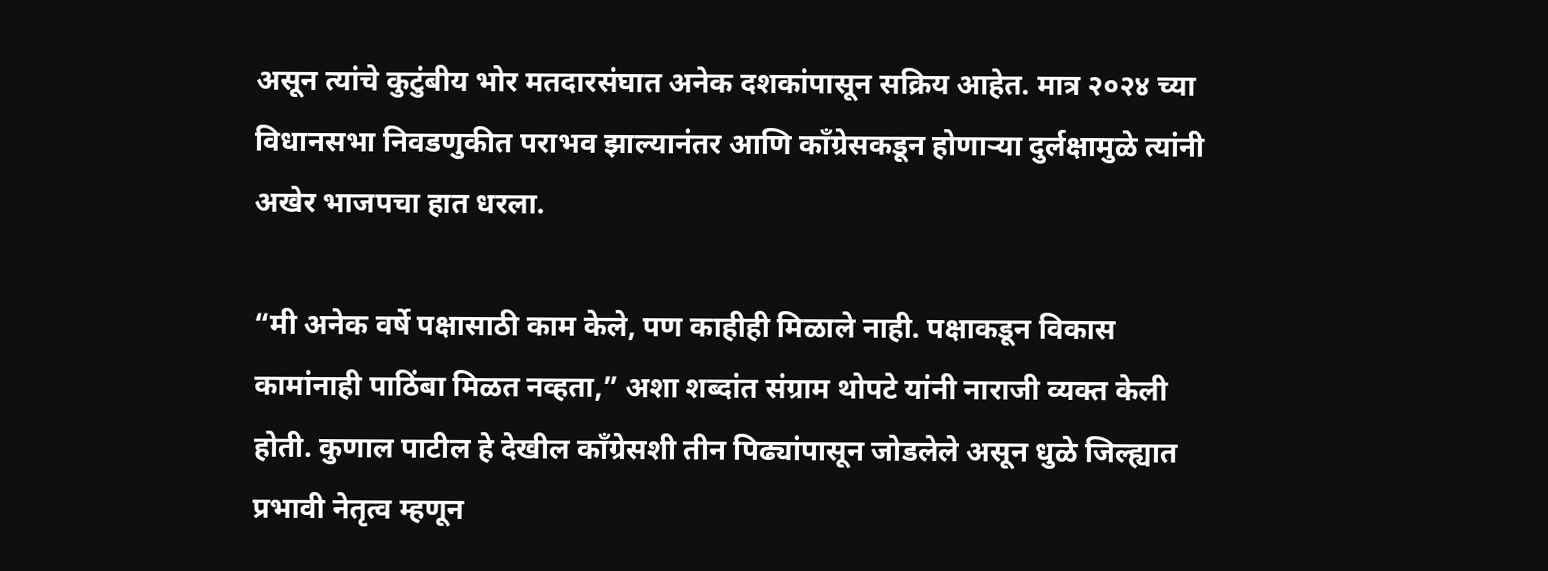असून त्यांचे कुटुंबीय भोर मतदारसंघात अनेक दशकांपासून सक्रिय आहेत. मात्र २०२४ च्या विधानसभा निवडणुकीत पराभव झाल्यानंतर आणि काँग्रेसकडून होणाऱ्या दुर्लक्षामुळे त्यांनी अखेर भाजपचा हात धरला.

“मी अनेक वर्षे पक्षासाठी काम केले, पण काहीही मिळाले नाही. पक्षाकडून विकास कामांनाही पाठिंबा मिळत नव्हता,” अशा शब्दांत संग्राम थोपटे यांनी नाराजी व्यक्त केली होती. कुणाल पाटील हे देखील काँग्रेसशी तीन पिढ्यांपासून जोडलेले असून धुळे जिल्ह्यात प्रभावी नेतृत्व म्हणून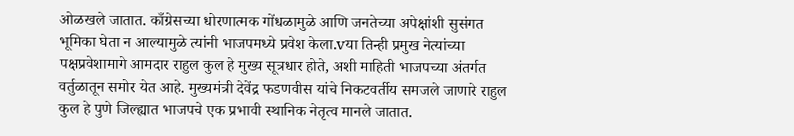ओळखले जातात. काँग्रेसच्या धोरणात्मक गोंधळामुळे आणि जनतेच्या अपेक्षांशी सुसंगत भूमिका घेता न आल्यामुळे त्यांनी भाजपमध्ये प्रवेश केला.vया तिन्ही प्रमुख नेत्यांच्या पक्षप्रवेशामागे आमदार राहुल कुल हे मुख्य सूत्रधार होते, अशी माहिती भाजपच्या अंतर्गत वर्तुळातून समोर येत आहे. मुख्यमंत्री देवेंद्र फडणवीस यांचे निकटवर्तीय समजले जाणारे राहुल कुल हे पुणे जिल्ह्यात भाजपचे एक प्रभावी स्थानिक नेतृत्व मानले जातात.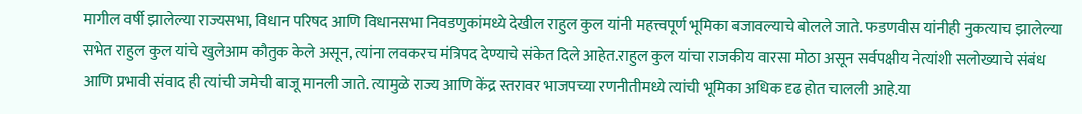मागील वर्षी झालेल्या राज्यसभा, विधान परिषद आणि विधानसभा निवडणुकांमध्ये देखील राहुल कुल यांनी महत्त्वपूर्ण भूमिका बजावल्याचे बोलले जाते. फडणवीस यांनीही नुकत्याच झालेल्या सभेत राहुल कुल यांचे खुलेआम कौतुक केले असून, त्यांना लवकरच मंत्रिपद देण्याचे संकेत दिले आहेत.राहुल कुल यांचा राजकीय वारसा मोठा असून सर्वपक्षीय नेत्यांशी सलोख्याचे संबंध आणि प्रभावी संवाद ही त्यांची जमेची बाजू मानली जाते. त्यामुळे राज्य आणि केंद्र स्तरावर भाजपच्या रणनीतीमध्ये त्यांची भूमिका अधिक दृढ होत चालली आहे.या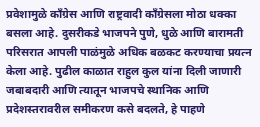प्रवेशामुळे काँग्रेस आणि राष्ट्रवादी काँग्रेसला मोठा धक्का बसला आहे. दुसरीकडे भाजपने पुणे, धुळे आणि बारामती परिसरात आपली पाळंमुळे अधिक बळकट करण्याचा प्रयत्न केला आहे. पुढील काळात राहुल कुल यांना दिली जाणारी जबाबदारी आणि त्यातून भाजपचे स्थानिक आणि प्रदेशस्तरावरील समीकरण कसे बदलते, हे पाहणे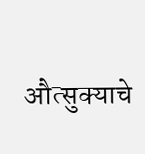औत्सुक्याचे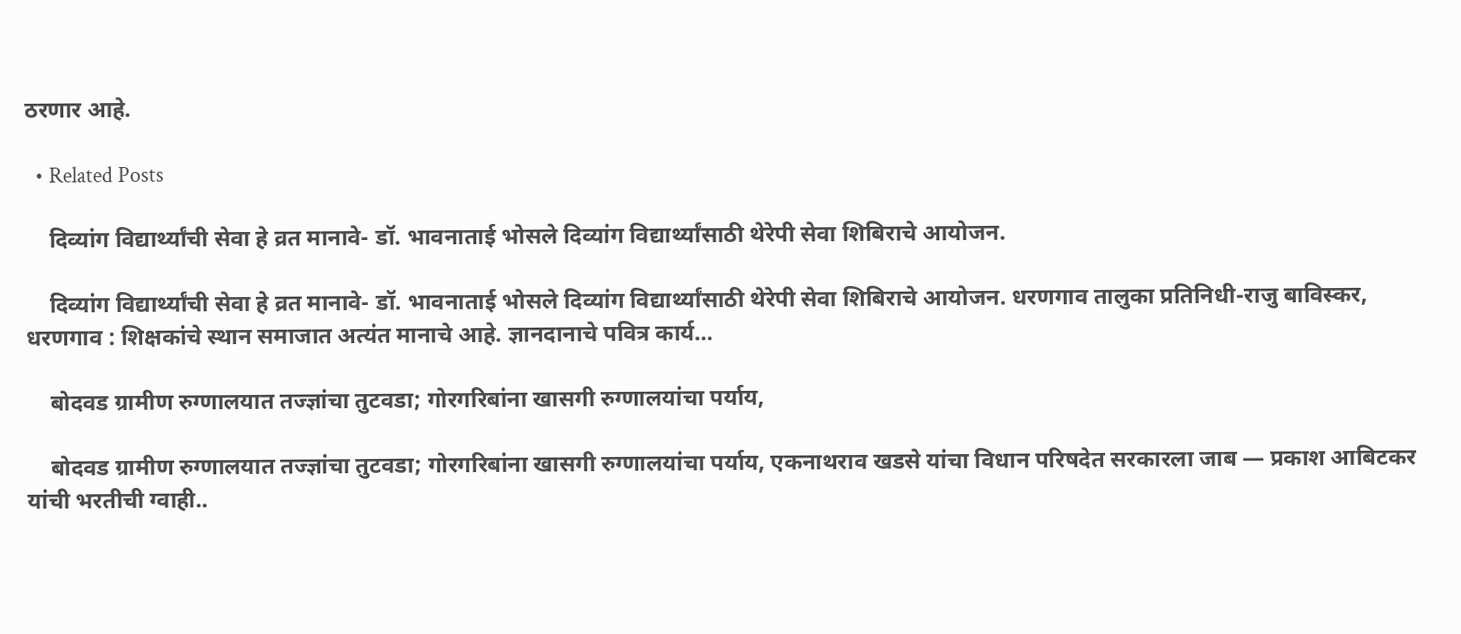ठरणार आहे.

  • Related Posts

    दिव्यांग विद्यार्थ्यांची सेवा हे व्रत मानावे- डॉ. भावनाताई भोसले दिव्यांग विद्यार्थ्यांसाठी थेरेपी सेवा शिबिराचे आयोजन.

    दिव्यांग विद्यार्थ्यांची सेवा हे व्रत मानावे- डॉ. भावनाताई भोसले दिव्यांग विद्यार्थ्यांसाठी थेरेपी सेवा शिबिराचे आयोजन. धरणगाव तालुका प्रतिनिधी-राजु बाविस्कर, धरणगाव : शिक्षकांचे स्थान समाजात अत्यंत मानाचे आहे. ज्ञानदानाचे पवित्र कार्य…

    बोदवड ग्रामीण रुग्णालयात तज्ज्ञांचा तुटवडा; गोरगरिबांना खासगी रुग्णालयांचा पर्याय,

    बोदवड ग्रामीण रुग्णालयात तज्ज्ञांचा तुटवडा; गोरगरिबांना खासगी रुग्णालयांचा पर्याय, एकनाथराव खडसे यांचा विधान परिषदेत सरकारला जाब — प्रकाश आबिटकर यांची भरतीची ग्वाही..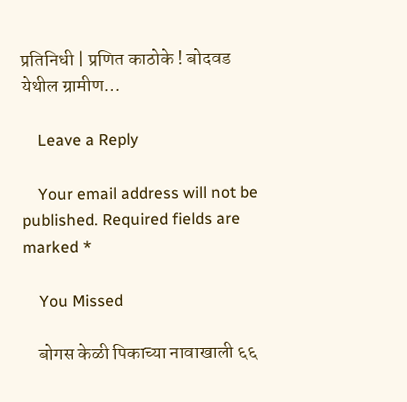प्रतिनिधी | प्रणित काठोके ! बोदवड येथील ग्रामीण…

    Leave a Reply

    Your email address will not be published. Required fields are marked *

    You Missed

    बोगस केळी पिकाच्या नावाखाली ६६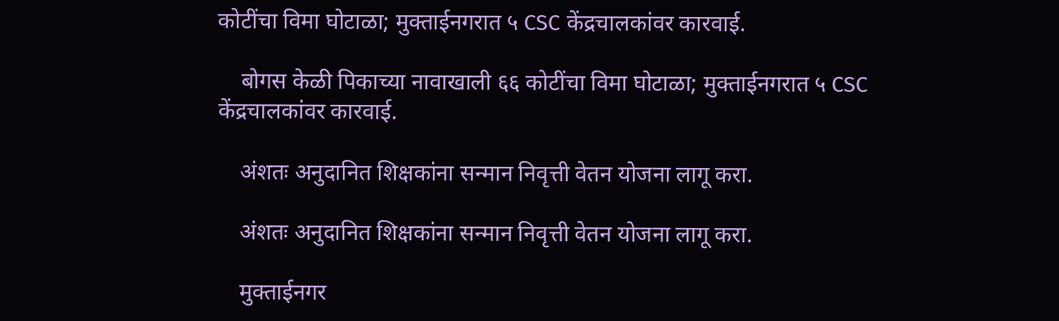कोटींचा विमा घोटाळा; मुक्ताईनगरात ५ CSC केंद्रचालकांवर कारवाई.

    बोगस केळी पिकाच्या नावाखाली ६६ कोटींचा विमा घोटाळा; मुक्ताईनगरात ५ CSC केंद्रचालकांवर कारवाई.

    अंशतः अनुदानित शिक्षकांना सन्मान निवृत्ती वेतन योजना लागू करा.

    अंशतः अनुदानित शिक्षकांना सन्मान निवृत्ती वेतन योजना लागू करा.

    मुक्ताईनगर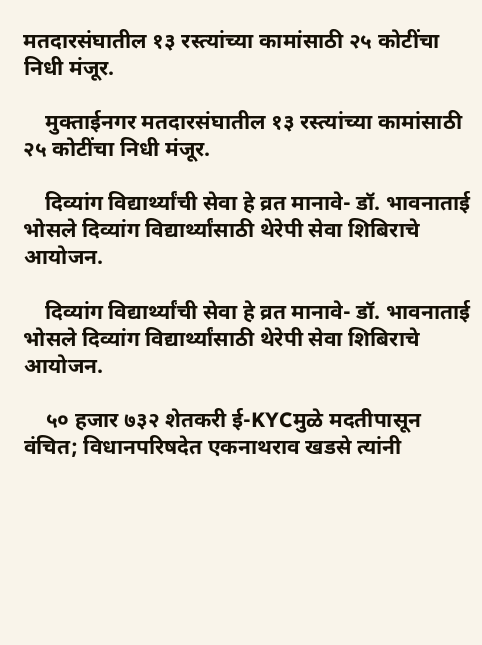मतदारसंघातील १३ रस्त्यांच्या कामांसाठी २५ कोटींचा निधी मंजूर.

    मुक्ताईनगर मतदारसंघातील १३ रस्त्यांच्या कामांसाठी २५ कोटींचा निधी मंजूर.

    दिव्यांग विद्यार्थ्यांची सेवा हे व्रत मानावे- डॉ. भावनाताई भोसले दिव्यांग विद्यार्थ्यांसाठी थेरेपी सेवा शिबिराचे आयोजन.

    दिव्यांग विद्यार्थ्यांची सेवा हे व्रत मानावे- डॉ. भावनाताई भोसले दिव्यांग विद्यार्थ्यांसाठी थेरेपी सेवा शिबिराचे आयोजन.

    ५० हजार ७३२ शेतकरी ई-KYCमुळे मदतीपासून वंचित; विधानपरिषदेत एकनाथराव खडसे त्यांनी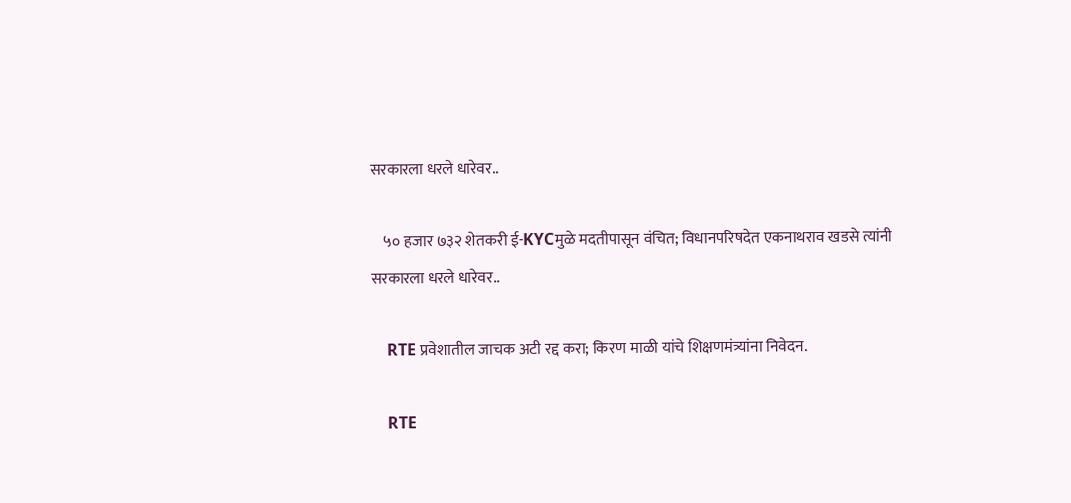सरकारला धरले धारेवर..

    ५० हजार ७३२ शेतकरी ई-KYCमुळे मदतीपासून वंचित; विधानपरिषदेत एकनाथराव खडसे त्यांनी सरकारला धरले धारेवर..

    RTE प्रवेशातील जाचक अटी रद्द करा; किरण माळी यांचे शिक्षणमंत्र्यांना निवेदन.

    RTE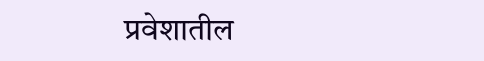प्रवेशातील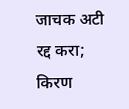जाचक अटी रद्द करा; किरण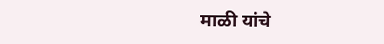माळी यांचे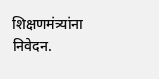शिक्षणमंत्र्यांना निवेदन.